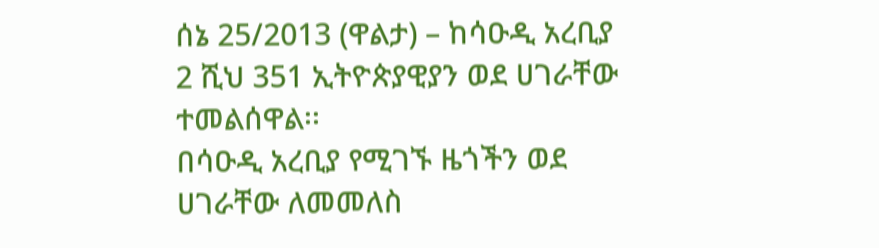ሰኔ 25/2013 (ዋልታ) – ከሳዑዲ አረቢያ 2 ሺህ 351 ኢትዮጵያዊያን ወደ ሀገራቸው ተመልሰዋል፡፡
በሳዑዲ አረቢያ የሚገኙ ዜጎችን ወደ ሀገራቸው ለመመለስ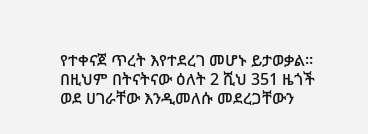የተቀናጀ ጥረት እየተደረገ መሆኑ ይታወቃል።
በዚህም በትናትናው ዕለት 2 ሺህ 351 ዜጎች ወደ ሀገራቸው እንዲመለሱ መደረጋቸውን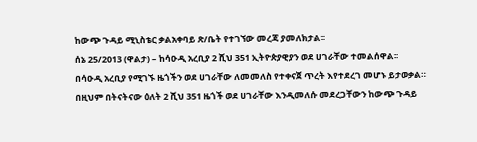ከውጭ ጉዳይ ሚኒስቴር ቃልአቀባይ ጽ/ቤት የተገኘው መረጃ ያመለክታል፡፡
ሰኔ 25/2013 (ዋልታ) – ከሳዑዲ አረቢያ 2 ሺህ 351 ኢትዮጵያዊያን ወደ ሀገራቸው ተመልሰዋል፡፡
በሳዑዲ አረቢያ የሚገኙ ዜጎችን ወደ ሀገራቸው ለመመለስ የተቀናጀ ጥረት እየተደረገ መሆኑ ይታወቃል።
በዚህም በትናትናው ዕለት 2 ሺህ 351 ዜጎች ወደ ሀገራቸው እንዲመለሱ መደረጋቸውን ከውጭ ጉዳይ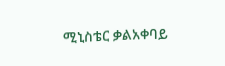ሚኒስቴር ቃልአቀባይ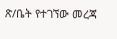ጽ/ቤት የተገኘው መረጃ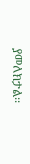ያመለክታል፡፡